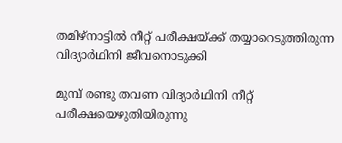തമിഴ്നാട്ടിൽ നീറ്റ് പരീക്ഷയ്ക്ക് തയ്യാറെടുത്തിരുന്ന വിദ്യാർഥിനി ജീവനൊടുക്കി

മുമ്പ് രണ്ടു തവണ വിദ്യാർഥിനി നീറ്റ് പരീക്ഷയെഴുതിയിരുന്നു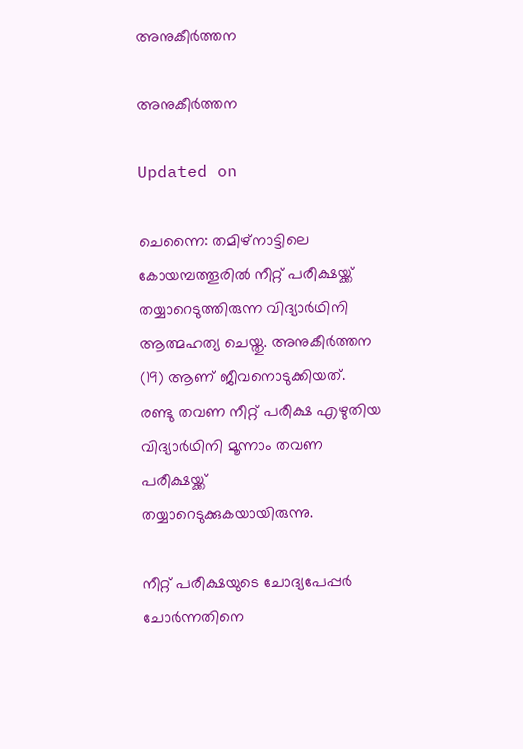അനുകീർത്തന

അനുകീർത്തന

Updated on

ചെന്നൈ: തമിഴ്നാട്ടിലെ കോയമ്പത്തൂരിൽ നീറ്റ് പരീക്ഷയ്ക്ക് തയ്യാറെടുത്തിരുന്ന വിദ്യാർഥിനി ആത്മഹത്യ ചെയ്തു. അനുകീർത്തന (19) ആണ് ജീവനൊടുക്കിയത്. രണ്ടു തവണ നീറ്റ് പരീക്ഷ എഴുതിയ വിദ്യാർഥിനി മൂന്നാം തവണ പരീക്ഷയ്ക്ക് തയ്യാറെടുക്കുകയായിരുന്നു.

നീറ്റ് പരീക്ഷയുടെ ചോദ്യപേപ്പർ‌ ചോർന്നതിനെ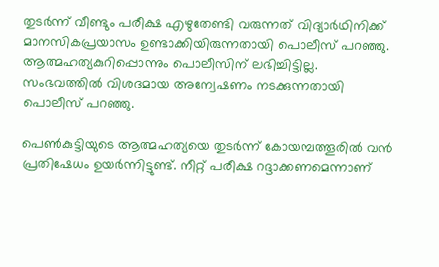തുടർന്ന് വീണ്ടും പരീക്ഷ എഴുതേണ്ടി വരുന്നത് വിദ്യാർഥിനിക്ക് മാനസികപ്രയാസം ഉണ്ടാക്കിയിരുന്നതായി പൊലീസ് പറഞ്ഞു. ആത്മഹത്യകുറിപ്പൊന്നും പൊലീസിന് ലഭിച്ചിട്ടില്ല. സംഭവത്തിൽ വിശദമായ അന്വേഷണം നടക്കുന്നതായി പൊലീസ് പറഞ്ഞു.

പെൺകുട്ടിയുടെ ആത്മഹത്യയെ തുടർന്ന് കോയമ്പത്തൂരിൽ വൻ പ്രതിഷേധം ഉയർന്നിട്ടുണ്ട്. നീറ്റ് പരീക്ഷ റദ്ദാക്കണമെന്നാണ്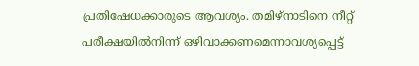പ്രതിഷേധക്കാരുടെ ആവശ്യം. തമിഴ്നാടിനെ നീറ്റ് പരീക്ഷയിൽനിന്ന് ഒഴിവാക്കണമെന്നാവശ്യപ്പെട്ട്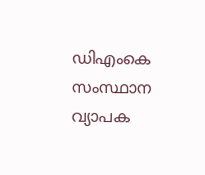ഡിഎംകെ സംസ്ഥാന വ്യാപക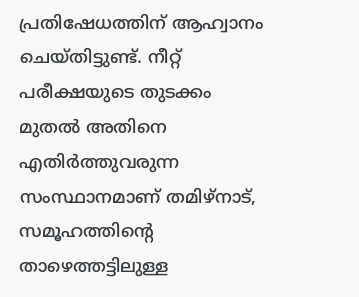പ്രതിഷേധത്തിന് ആഹ്വാനം ചെയ്തിട്ടുണ്ട്. നീറ്റ് പരീക്ഷയുടെ തുടക്കം മുതൽ അതിനെ എതിർത്തുവരുന്ന സംസ്ഥാനമാണ് തമിഴ്നാട്, സമൂഹത്തിന്‍റെ താഴെത്തട്ടിലുള്ള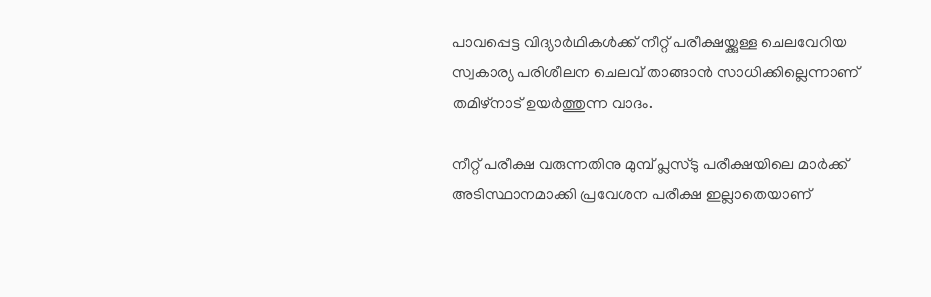പാവപ്പെട്ട വിദ്യാർഥികൾക്ക് നീറ്റ് പരീക്ഷയ്ക്കുള്ള ചെലവേറിയ സ്വകാര്യ പരിശീലന ചെലവ് താങ്ങാൻ സാധിക്കില്ലെന്നാണ് തമിഴ്നാട് ഉയർത്തുന്ന വാദം.

നീറ്റ് പരീക്ഷ വരുന്നതിനു മുമ്പ് പ്ലസ്ടു പരീക്ഷയിലെ മാർക്ക് അടിസ്ഥാനമാക്കി പ്രവേശന പരീക്ഷ ഇല്ലാതെയാണ്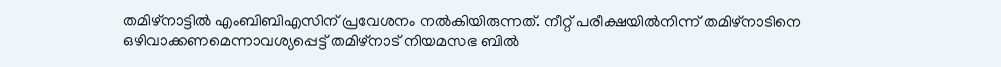തമിഴ്നാട്ടിൽ എംബിബിഎസിന് പ്രവേശനം നൽകിയിരുന്നത്. നീറ്റ് പരീക്ഷയിൽനിന്ന് തമിഴ്നാടിനെ ഒഴിവാക്കണമെന്നാവശ്യപ്പെട്ട് തമിഴ്നാട് നിയമസഭ ബിൽ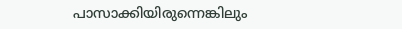പാസാക്കിയിരുന്നെങ്കിലും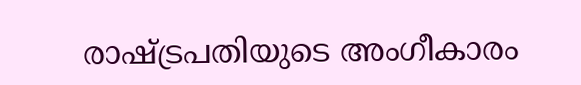രാഷ്ട്രപതിയുടെ അംഗീകാരം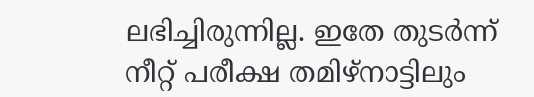ലഭിച്ചിരുന്നില്ല. ഇതേ തുടർന്ന് നീറ്റ് പരീക്ഷ തമിഴ്നാട്ടിലും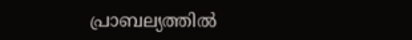പ്രാബല്യത്തിൽ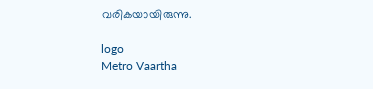വരികയായിരുന്നു.

logo
Metro Vaartha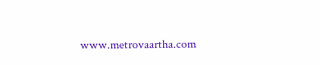www.metrovaartha.com